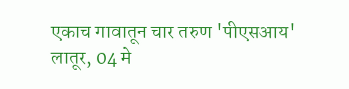एकाच गावातून चार तरुण 'पीएसआय'
लातूर, 04 मे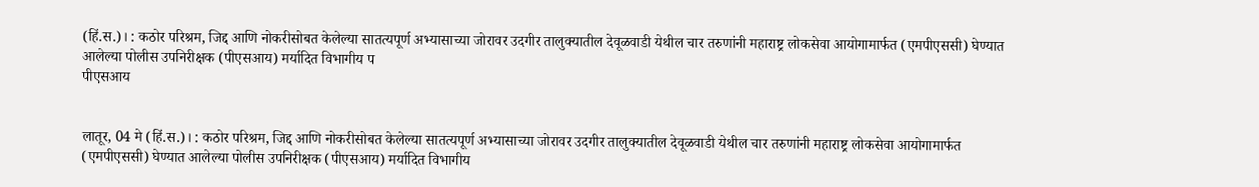(हिं.स.)। : कठोर परिश्रम, जिद्द आणि नोकरीसोबत केलेल्या सातत्यपूर्ण अभ्यासाच्या जोरावर उदगीर तालुक्यातील देवूळवाडी येथील चार तरुणांनी महाराष्ट्र लोकसेवा आयोगामार्फत (एमपीएससी) घेण्यात आलेल्या पोलीस उपनिरीक्षक (पीएसआय) मर्यादित विभागीय प
पीएसआय


लातूर, 04 मे (हिं.स.)। : कठोर परिश्रम, जिद्द आणि नोकरीसोबत केलेल्या सातत्यपूर्ण अभ्यासाच्या जोरावर उदगीर तालुक्यातील देवूळवाडी येथील चार तरुणांनी महाराष्ट्र लोकसेवा आयोगामार्फत (एमपीएससी) घेण्यात आलेल्या पोलीस उपनिरीक्षक (पीएसआय) मर्यादित विभागीय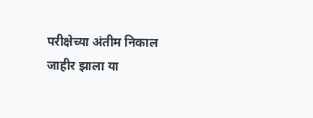परीक्षेच्या अंतीम निकाल जाहीर झाला या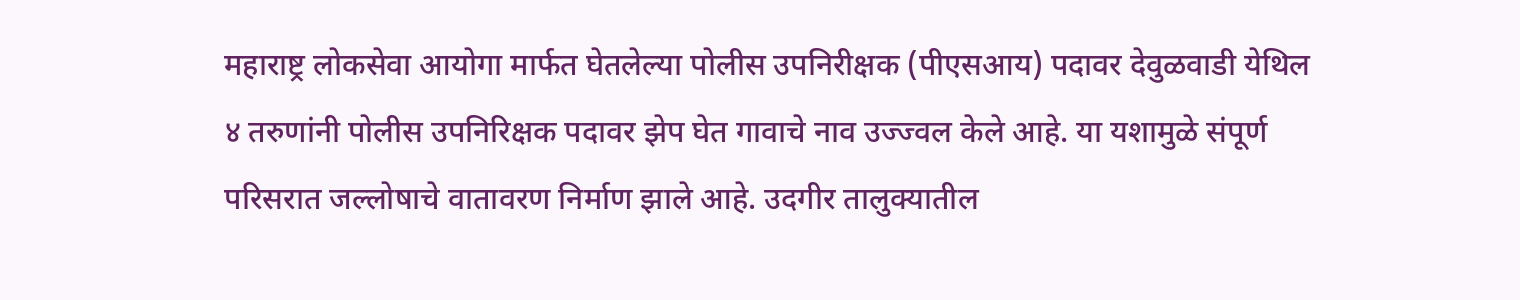महाराष्ट्र लोकसेवा आयोगा मार्फत घेतलेल्या पोलीस उपनिरीक्षक (पीएसआय) पदावर देवुळवाडी येथिल ४ तरुणांनी पोलीस उपनिरिक्षक पदावर झेप घेत गावाचे नाव उज्ज्वल केले आहे. या यशामुळे संपूर्ण परिसरात जल्लोषाचे वातावरण निर्माण झाले आहे. उदगीर तालुक्यातील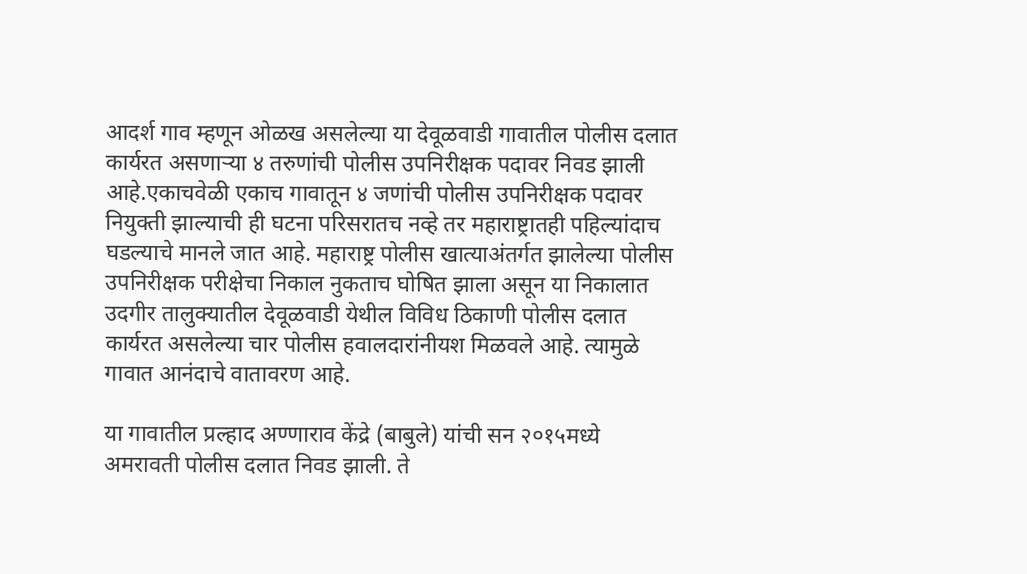आदर्श गाव म्हणून ओळख असलेल्या या देवूळवाडी गावातील पोलीस दलात कार्यरत असणाऱ्या ४ तरुणांची पोलीस उपनिरीक्षक पदावर निवड झाली आहे.एकाचवेळी एकाच गावातून ४ जणांची पोलीस उपनिरीक्षक पदावर नियुक्ती झाल्याची ही घटना परिसरातच नव्हे तर महाराष्ट्रातही पहिल्यांदाच घडल्याचे मानले जात आहे. महाराष्ट्र पोलीस खात्याअंतर्गत झालेल्या पोलीस उपनिरीक्षक परीक्षेचा निकाल नुकताच घोषित झाला असून या निकालात उदगीर तालुक्यातील देवूळवाडी येथील विविध ठिकाणी पोलीस दलात कार्यरत असलेल्या चार पोलीस हवालदारांनीयश मिळवले आहे. त्यामुळे गावात आनंदाचे वातावरण आहे.

या गावातील प्रल्हाद अण्णाराव केंद्रे (बाबुले) यांची सन २०१५मध्ये अमरावती पोलीस दलात निवड झाली. ते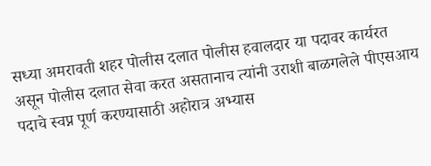सध्या अमरावती शहर पोलीस दलात पोलीस हवालदार या पदावर कार्यरत असून पोलीस दलात सेवा करत असतानाच त्यांनी उराशी बाळगलेले पीएसआय पदाचे स्वप्न पूर्ण करण्यासाठी अहोरात्र अभ्यास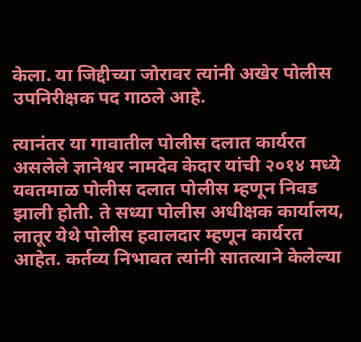केला. या जिद्दीच्या जोरावर त्यांनी अखेर पोलीस उपनिरीक्षक पद गाठले आहे.

त्यानंतर या गावातील पोलीस दलात कार्यरत असलेले ज्ञानेश्वर नामदेव केदार यांची २०१४ मध्ये यवतमाळ पोलीस दलात पोलीस म्हणून निवड झाली होती. ते सध्या पोलीस अधीक्षक कार्यालय, लातूर येथे पोलीस हवालदार म्हणून कार्यरत आहेत. कर्तव्य निभावत त्यांनी सातत्याने केलेल्या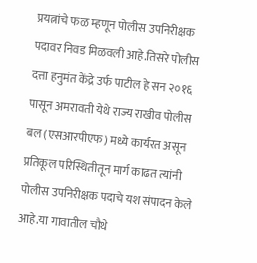प्रयत्नांचे फळ म्हणून पोलीस उपनिरीक्षक पदावर निवड मिळवली आहे.तिसरे पोलीस दत्ता हनुमंत केंद्रे उर्फ पाटील हे सन २०१६ पासून अमरावती येथे राज्य राखीव पोलीस बल (एसआरपीएफ) मध्ये कार्यरत असून प्रतिकूल परिस्थितीतून मार्ग काढत त्यांनी पोलीस उपनिरीक्षक पदाचे यश संपादन केले आहे.या गावातील चौथे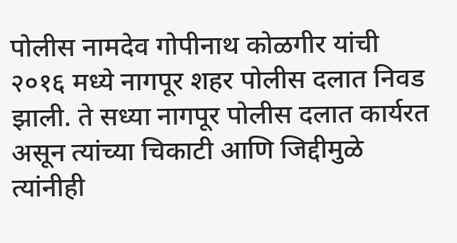पोलीस नामदेव गोपीनाथ कोळगीर यांची २०१६ मध्ये नागपूर शहर पोलीस दलात निवड झाली. ते सध्या नागपूर पोलीस दलात कार्यरत असून त्यांच्या चिकाटी आणि जिद्दीमुळे त्यांनीही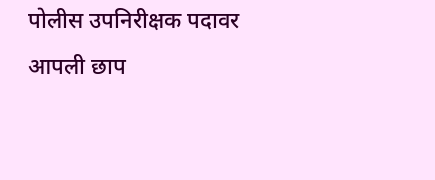पोलीस उपनिरीक्षक पदावर आपली छाप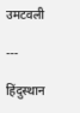उमटवली

---

हिंदुस्थान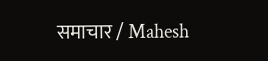समाचार / Mahesh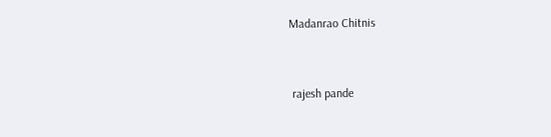Madanrao Chitnis


 rajesh pande